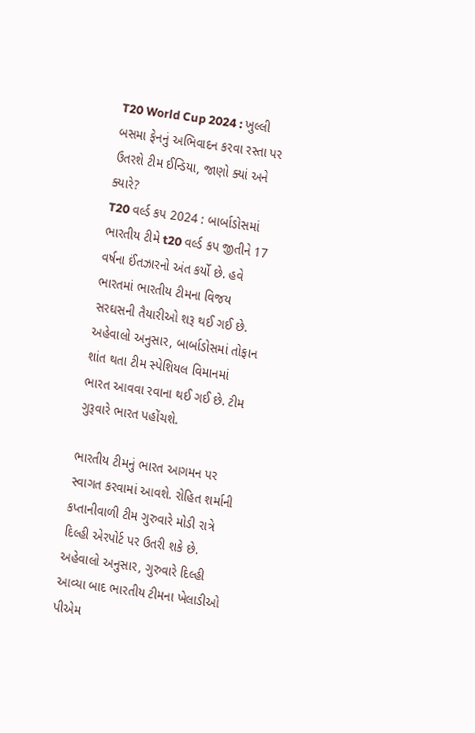T20 World Cup 2024 : ખુલ્લી બસમા ફેનનું અભિવાદન કરવા રસ્તા પર ઉતરશે ટીમ ઈન્ડિયા, જાણો ક્યાં અને ક્યારે?
T20 વર્લ્ડ કપ 2024 : બાર્બાડોસમાં ભારતીય ટીમે t20 વર્લ્ડ કપ જીતીને 17 વર્ષના ઈંતઝારનો અંત કર્યો છે. હવે ભારતમાં ભારતીય ટીમના વિજય સરઘસની તૈયારીઓ શરૂ થઈ ગઈ છે.
અહેવાલો અનુસાર, બાર્બાડોસમાં તોફાન શાંત થતા ટીમ સ્પેશિયલ વિમાનમાં ભારત આવવા રવાના થઈ ગઈ છે. ટીમ ગુરૂવારે ભારત પહોંચશે.

ભારતીય ટીમનું ભારત આગમન પર સ્વાગત કરવામાં આવશે. રોહિત શર્માની કપ્તાનીવાળી ટીમ ગુરુવારે મોડી રાત્રે દિલ્હી એરપોર્ટ પર ઉતરી શકે છે.
અહેવાલો અનુસાર, ગુરુવારે દિલ્હી આવ્યા બાદ ભારતીય ટીમના ખેલાડીઓ પીએમ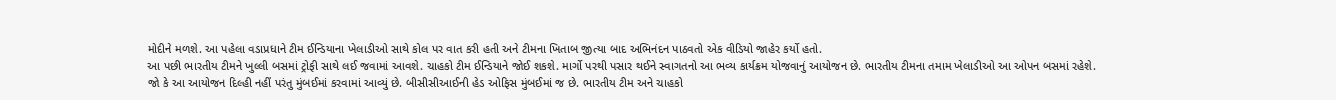મોદીને મળશે. આ પહેલા વડાપ્રધાને ટીમ ઈન્ડિયાના ખેલાડીઓ સાથે કોલ પર વાત કરી હતી અને ટીમના ખિતાબ જીત્યા બાદ અભિનંદન પાઠવતો એક વીડિયો જાહેર કર્યો હતો.
આ પછી ભારતીય ટીમને ખુલ્લી બસમાં ટ્રોફી સાથે લઈ જવામાં આવશે. ચાહકો ટીમ ઈન્ડિયાને જોઈ શકશે. માર્ગો પરથી પસાર થઈને સ્વાગતનો આ ભવ્ય કાર્યક્રમ યોજવાનું આયોજન છે. ભારતીય ટીમના તમામ ખેલાડીઓ આ ઓપન બસમાં રહેશે.
જો કે આ આયોજન દિલ્હી નહીં પરંતુ મુંબઈમાં કરવામાં આવ્યું છે. બીસીસીઆઈની હેડ ઓફિસ મુંબઈમાં જ છે. ભારતીય ટીમ અને ચાહકો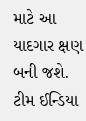માટે આ યાદગાર ક્ષણ બની જશે. ટીમ ઈન્ડિયા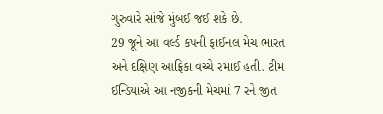ગુરુવારે સાંજે મુંબઈ જઈ શકે છે.
29 જૂને આ વર્લ્ડ કપની ફાઈનલ મેચ ભારત અને દક્ષિણ આફ્રિકા વચ્ચે રમાઈ હતી. ટીમ ઈન્ડિયાએ આ નજીકની મેચમાં 7 રને જીત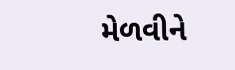મેળવીને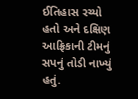ઈતિહાસ રચ્યો હતો અને દક્ષિણ આફ્રિકાની ટીમનું સપનું તોડી નાખ્યું હતું.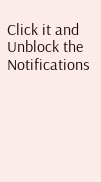Click it and Unblock the Notifications